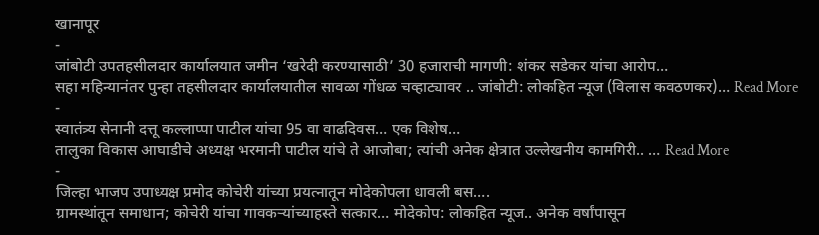खानापूर
-
जांबोटी उपतहसीलदार कार्यालयात जमीन ‘खरेदी करण्यासाठी’ 30 हजाराची मागणी: शंकर सडेकर यांचा आरोप…
सहा महिन्यानंतर पुन्हा तहसीलदार कार्यालयातील सावळा गोंधळ चव्हाट्यावर .. जांबोटी: लोकहित न्यूज (विलास कवठणकर)… Read More
-
स्वातंत्र्य सेनानी दत्तू कल्लाप्पा पाटील यांचा 95 वा वाढदिवस… एक विशेष…
तालुका विकास आघाडीचे अध्यक्ष भरमानी पाटील यांचे ते आजोबा; त्यांची अनेक क्षेत्रात उल्लेखनीय कामगिरी.. … Read More
-
जिल्हा भाजप उपाध्यक्ष प्रमोद कोचेरी यांच्या प्रयत्नातून मोदेकोपला धावली बस….
ग्रामस्थांतून समाधान; कोचेरी यांचा गावकऱ्यांच्याहस्ते सत्कार… मोदेकोप: लोकहित न्यूज.. अनेक वर्षांपासून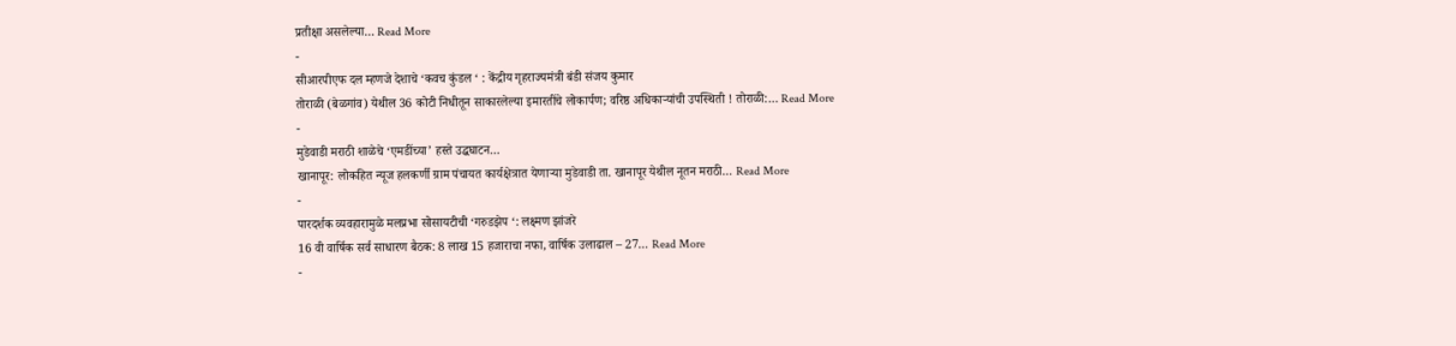प्रतीक्षा असलेल्या… Read More
-
सीआरपीएफ दल म्हणजे देशाचे ‘कवच कुंडल ‘ : केंद्रीय गृहराज्यमंत्री बंडी संजय कुमार
तोराळी (बेळगांव) येथील 36 कोटी निधीतून साकारलेल्या इमारतींचे लोकार्पण; वरिष्ठ अधिकाऱ्यांची उपस्थिती ! तोराळी:… Read More
-
मुडेवाडी मराठी शाळेचे ‘एमडींच्या’ हस्ते उद्धघाटन…
खानापूर: लोकहित न्यूज हलकर्णी ग्राम पंचायत कार्यक्षेत्रात येणाऱ्या मुडेवाडी ता. खानापूर येथील नूतन मराठी… Read More
-
पारदर्शक व्यवहारामुळे मलप्रभा सोसायटीची ‘गरुडझेप ‘: लक्ष्मण झांजरे
16 वी वार्षिक सर्व साधारण बैठक: 8 लाख 15 हजाराचा नफा, वार्षिक उलाढाल – 27… Read More
-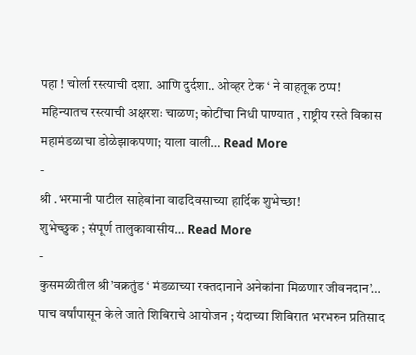पहा ! चोर्ला रस्त्याची दशा. आणि दुर्दशा.. ओव्हर टेक ‘ ने वाहतूक ठप्प!
महिन्यातच रस्त्याची अक्षरशः चाळण; कोटींचा निधी पाण्यात , राष्ट्रीय रस्ते विकास महामंडळाचा डोळेझाकपणा; याला वाली… Read More
-
श्री .भरमानी पाटील साहेबांना वाढदिवसाच्या हार्दिक शुभेच्छा!
शुभेच्छुक ; संपूर्ण तालुकावासीय… Read More
-
कुसमळीतील श्री’वक्रतुंड ‘ मंडळाच्या रक्तदानाने अनेकांना मिळणार जीवनदान’…
पाच वर्षांपासून केले जाते शिबिराचे आयोजन ; यंदाच्या शिबिरात भरभरुन प्रतिसाद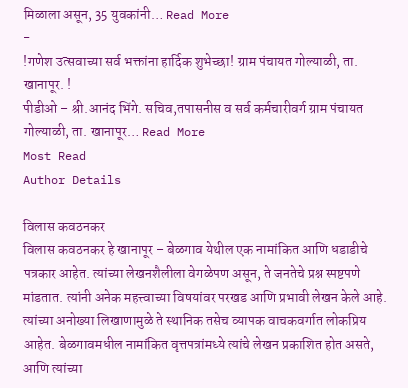मिळाला असून, 35 युवकांनी… Read More
-
!गणेश उत्सवाच्या सर्व भक्तांना हार्दिक शुभेच्छा! ग्राम पंचायत गोल्याळी, ता. खानापूर. !
पीडीओ – श्री.आनंद भिंगे. सचिव,तपासनीस व सर्व कर्मचारीवर्ग ग्राम पंचायत गोल्याळी, ता. खानापूर… Read More
Most Read
Author Details

विलास कवठनकर
विलास कवठनकर हे खानापूर – बेळगाव येथील एक नामांकित आणि धडाडीचे पत्रकार आहेत. त्यांच्या लेखनशैलीला वेगळेपण असून, ते जनतेचे प्रश्न स्पष्टपणे मांडतात. त्यांनी अनेक महत्त्वाच्या विषयांवर परखड आणि प्रभावी लेखन केले आहे. त्यांच्या अनोख्या लिखाणामुळे ते स्थानिक तसेच व्यापक वाचकवर्गात लोकप्रिय आहेत. बेळगावमधील नामांकित वृत्तपत्रांमध्ये त्यांचे लेखन प्रकाशित होत असते, आणि त्यांच्या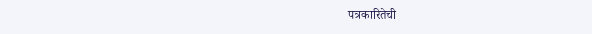पत्रकारितेची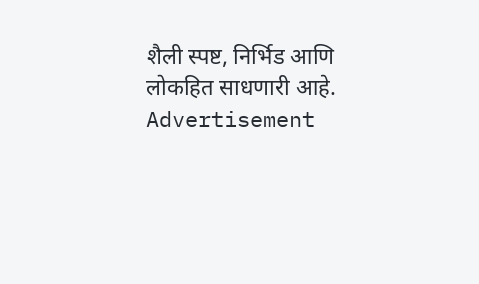शैली स्पष्ट, निर्भिड आणि लोकहित साधणारी आहे.
Advertisement